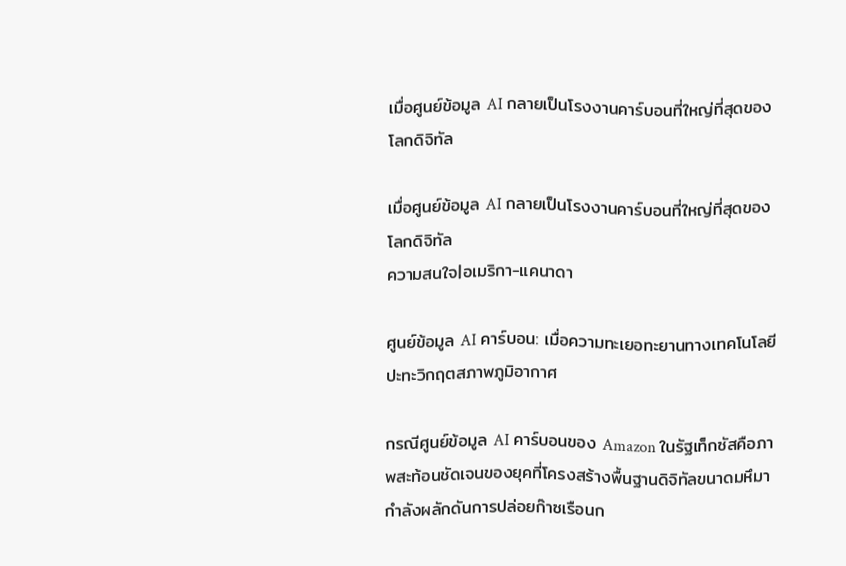เมื่อศูนย์ข้อมูล AI กลายเป็นโรงงานคาร์บอนที่ใหญ่ที่สุดของโลกดิจิทัล

เมื่อศูนย์ข้อมูล AI กลายเป็นโรงงานคาร์บอนที่ใหญ่ที่สุดของโลกดิจิทัล
ความสนใจ|อเมริกา-แคนาดา

ศูนย์ข้อมูล AI คาร์บอน: เมื่อความทะเยอทะยานทางเทคโนโลยีปะทะวิกฤตสภาพภูมิอากาศ

กรณีศูนย์ข้อมูล AI คาร์บอนของ Amazon ในรัฐเท็กซัสคือภาพสะท้อนชัดเจนของยุคที่โครงสร้างพื้นฐานดิจิทัลขนาดมหึมากำลังผลักดันการปล่อยก๊าซเรือนก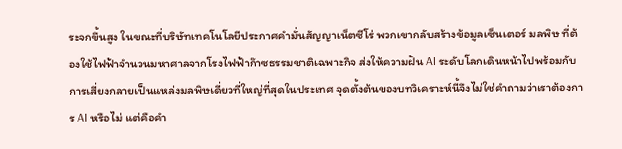ระจกขึ้นสูง ในขณะที่บริษัทเทคโนโลยีประกาศคำมั่นสัญญาเน็ตซีโร่ พวกเขากลับสร้างข้อมูลเซ็นเตอร์ มลพิษ ที่ต้องใช้ไฟฟ้าจำนวนมหาศาลจากโรงไฟฟ้าก๊าซธรรมชาติเฉพาะกิจ ส่งให้ความฝัน AI ระดับโลกเดินหน้าไปพร้อมกับการเสี่ยงกลายเป็นแหล่งมลพิษเดี่ยวที่ใหญ่ที่สุดในประเทศ จุดตั้งต้นของบทวิเคราะห์นี้จึงไม่ใช่คำถามว่าเราต้องการ AI หรือไม่ แต่คือคำ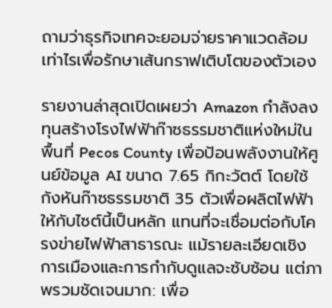ถามว่าธุรกิจเทคจะยอมจ่ายราคาแวดล้อมเท่าไรเพื่อรักษาเส้นกราฟเติบโตของตัวเอง

รายงานล่าสุดเปิดเผยว่า Amazon กำลังลงทุนสร้างโรงไฟฟ้าก๊าซธรรมชาติแห่งใหม่ในพื้นที่ Pecos County เพื่อป้อนพลังงานให้ศูนย์ข้อมูล AI ขนาด 7.65 กิกะวัตต์ โดยใช้กังหันก๊าซธรรมชาติ 35 ตัวเพื่อผลิตไฟฟ้าให้กับไซต์นี้เป็นหลัก แทนที่จะเชื่อมต่อกับโครงข่ายไฟฟ้าสาธารณะ แม้รายละเอียดเชิงการเมืองและการกำกับดูแลจะซับซ้อน แต่ภาพรวมชัดเจนมาก: เพื่อ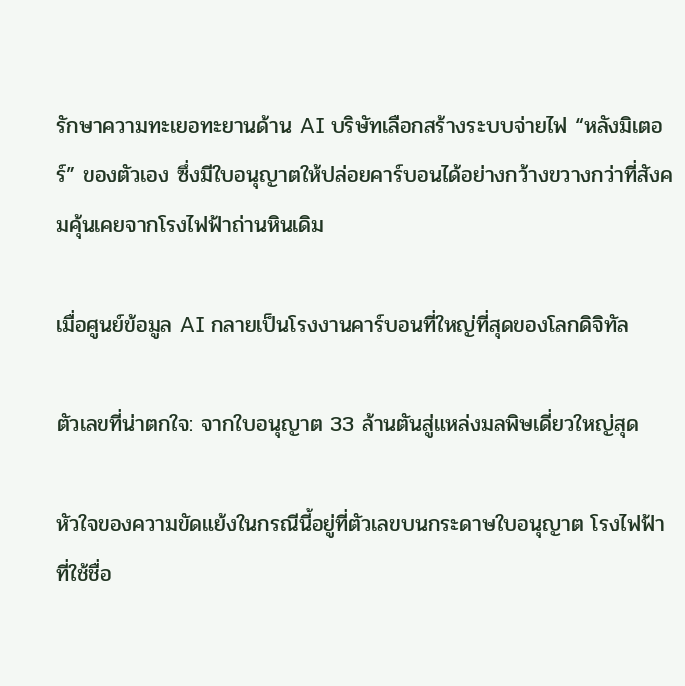รักษาความทะเยอทะยานด้าน AI บริษัทเลือกสร้างระบบจ่ายไฟ “หลังมิเตอร์” ของตัวเอง ซึ่งมีใบอนุญาตให้ปล่อยคาร์บอนได้อย่างกว้างขวางกว่าที่สังคมคุ้นเคยจากโรงไฟฟ้าถ่านหินเดิม

เมื่อศูนย์ข้อมูล AI กลายเป็นโรงงานคาร์บอนที่ใหญ่ที่สุดของโลกดิจิทัล

ตัวเลขที่น่าตกใจ: จากใบอนุญาต 33 ล้านตันสู่แหล่งมลพิษเดี่ยวใหญ่สุด

หัวใจของความขัดแย้งในกรณีนี้อยู่ที่ตัวเลขบนกระดาษใบอนุญาต โรงไฟฟ้าที่ใช้ชื่อ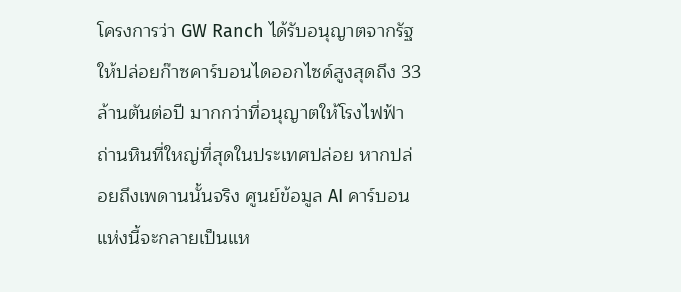โครงการว่า GW Ranch ได้รับอนุญาตจากรัฐให้ปล่อยก๊าซคาร์บอนไดออกไซด์สูงสุดถึง 33 ล้านตันต่อปี มากกว่าที่อนุญาตให้โรงไฟฟ้าถ่านหินที่ใหญ่ที่สุดในประเทศปล่อย หากปล่อยถึงเพดานนั้นจริง ศูนย์ข้อมูล AI คาร์บอนแห่งนี้จะกลายเป็นแห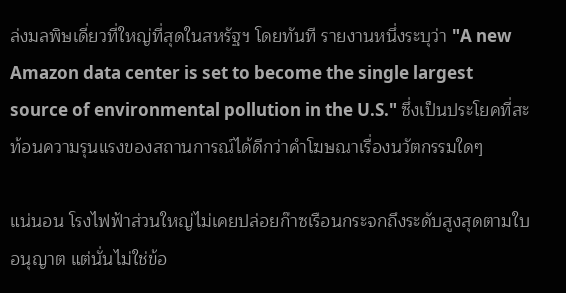ล่งมลพิษเดี่ยวที่ใหญ่ที่สุดในสหรัฐฯ โดยทันที รายงานหนึ่งระบุว่า "A new Amazon data center is set to become the single largest source of environmental pollution in the U.S." ซึ่งเป็นประโยคที่สะท้อนความรุนแรงของสถานการณ์ได้ดีกว่าคำโฆษณาเรื่องนวัตกรรมใดๆ

แน่นอน โรงไฟฟ้าส่วนใหญ่ไม่เคยปล่อยก๊าซเรือนกระจกถึงระดับสูงสุดตามใบอนุญาต แต่นั่นไม่ใช่ข้อ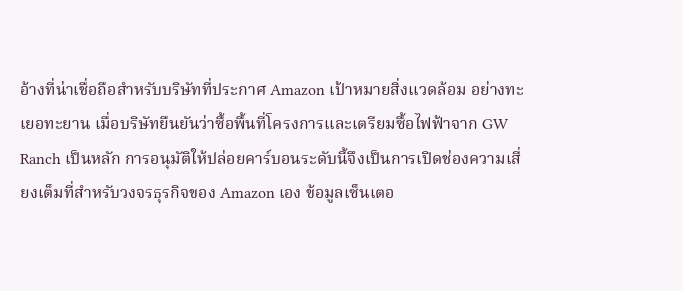อ้างที่น่าเชื่อถือสำหรับบริษัทที่ประกาศ Amazon เป้าหมายสิ่งแวดล้อม อย่างทะเยอทะยาน เมื่อบริษัทยืนยันว่าซื้อพื้นที่โครงการและเตรียมซื้อไฟฟ้าจาก GW Ranch เป็นหลัก การอนุมัติให้ปล่อยคาร์บอนระดับนี้จึงเป็นการเปิดช่องความเสี่ยงเต็มที่สำหรับวงจรธุรกิจของ Amazon เอง ข้อมูลเซ็นเตอ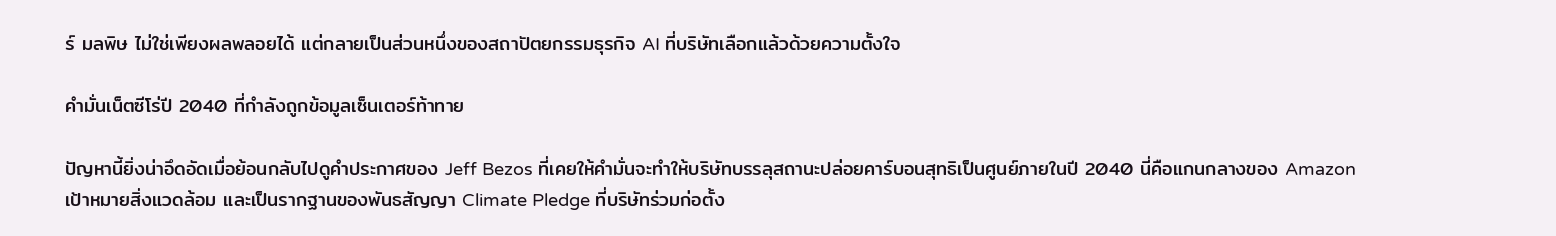ร์ มลพิษ ไม่ใช่เพียงผลพลอยได้ แต่กลายเป็นส่วนหนึ่งของสถาปัตยกรรมธุรกิจ AI ที่บริษัทเลือกแล้วด้วยความตั้งใจ

คำมั่นเน็ตซีโร่ปี 2040 ที่กำลังถูกข้อมูลเซ็นเตอร์ท้าทาย

ปัญหานี้ยิ่งน่าอึดอัดเมื่อย้อนกลับไปดูคำประกาศของ Jeff Bezos ที่เคยให้คำมั่นจะทำให้บริษัทบรรลุสถานะปล่อยคาร์บอนสุทธิเป็นศูนย์ภายในปี 2040 นี่คือแกนกลางของ Amazon เป้าหมายสิ่งแวดล้อม และเป็นรากฐานของพันธสัญญา Climate Pledge ที่บริษัทร่วมก่อตั้ง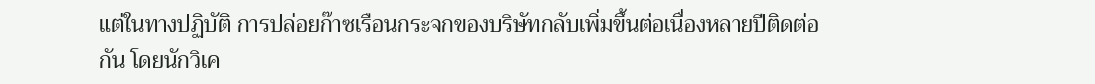แต่ในทางปฏิบัติ การปล่อยก๊าซเรือนกระจกของบริษัทกลับเพิ่มขึ้นต่อเนื่องหลายปีติดต่อกัน โดยนักวิเค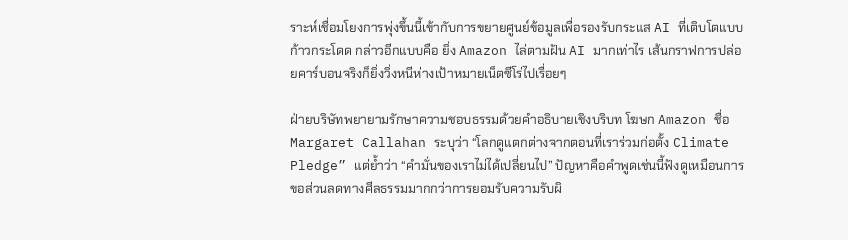ราะห์เชื่อมโยงการพุ่งขึ้นนี้เข้ากับการขยายศูนย์ข้อมูลเพื่อรองรับกระแส AI ที่เติบโตแบบก้าวกระโดด กล่าวอีกแบบคือ ยิ่ง Amazon ไล่ตามฝัน AI มากเท่าไร เส้นกราฟการปล่อยคาร์บอนจริงก็ยิ่งวิ่งหนีห่างเป้าหมายเน็ตซีโร่ไปเรื่อยๆ

ฝ่ายบริษัทพยายามรักษาความชอบธรรมด้วยคำอธิบายเชิงบริบท โฆษก Amazon ชื่อ Margaret Callahan ระบุว่า “โลกดูแตกต่างจากตอนที่เราร่วมก่อตั้ง Climate Pledge” แต่ย้ำว่า “คำมั่นของเราไม่ได้เปลี่ยนไป” ปัญหาคือคำพูดเช่นนี้ฟังดูเหมือนการขอส่วนลดทางศีลธรรมมากกว่าการยอมรับความรับผิ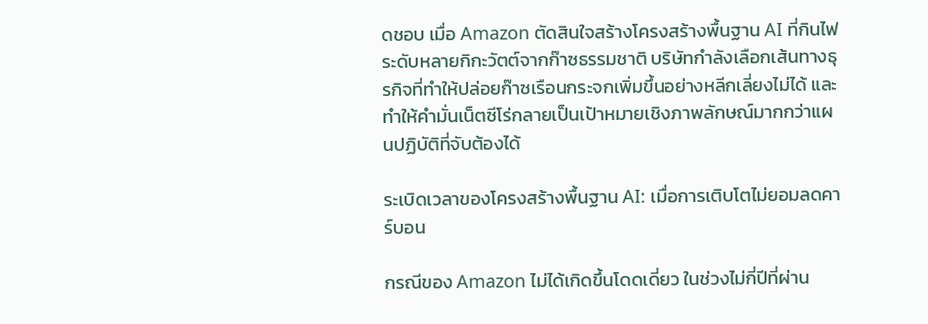ดชอบ เมื่อ Amazon ตัดสินใจสร้างโครงสร้างพื้นฐาน AI ที่กินไฟระดับหลายกิกะวัตต์จากก๊าซธรรมชาติ บริษัทกำลังเลือกเส้นทางธุรกิจที่ทำให้ปล่อยก๊าซเรือนกระจกเพิ่มขึ้นอย่างหลีกเลี่ยงไม่ได้ และทำให้คำมั่นเน็ตซีโร่กลายเป็นเป้าหมายเชิงภาพลักษณ์มากกว่าแผนปฏิบัติที่จับต้องได้

ระเบิดเวลาของโครงสร้างพื้นฐาน AI: เมื่อการเติบโตไม่ยอมลดคาร์บอน

กรณีของ Amazon ไม่ได้เกิดขึ้นโดดเดี่ยว ในช่วงไม่กี่ปีที่ผ่าน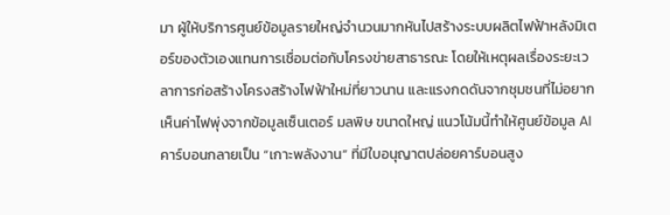มา ผู้ให้บริการศูนย์ข้อมูลรายใหญ่จำนวนมากหันไปสร้างระบบผลิตไฟฟ้าหลังมิเตอร์ของตัวเองแทนการเชื่อมต่อกับโครงข่ายสาธารณะ โดยให้เหตุผลเรื่องระยะเวลาการก่อสร้างโครงสร้างไฟฟ้าใหม่ที่ยาวนาน และแรงกดดันจากชุมชนที่ไม่อยากเห็นค่าไฟพุ่งจากข้อมูลเซ็นเตอร์ มลพิษ ขนาดใหญ่ แนวโน้มนี้ทำให้ศูนย์ข้อมูล AI คาร์บอนกลายเป็น “เกาะพลังงาน” ที่มีใบอนุญาตปล่อยคาร์บอนสูง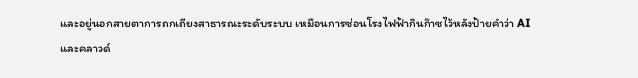และอยู่นอกสายตาการถกเถียงสาธารณะระดับระบบ เหมือนการซ่อนโรงไฟฟ้ากินก๊าซไว้หลังป้ายคำว่า AI และคลาวด์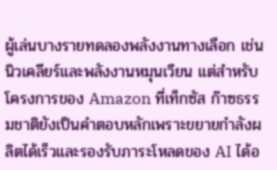ผู้เล่นบางรายทดลองพลังงานทางเลือก เช่น นิวเคลียร์และพลังงานหมุนเวียน แต่สำหรับโครงการของ Amazon ที่เท็กซัส ก๊าซธรรมชาติยังเป็นคำตอบหลักเพราะขยายกำลังผลิตได้เร็วและรองรับภาระโหลดของ AI ได้อ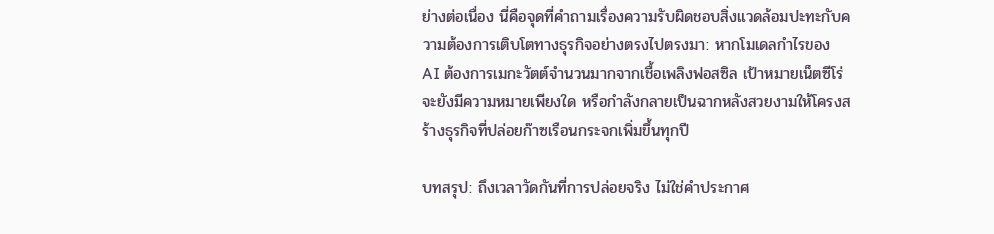ย่างต่อเนื่อง นี่คือจุดที่คำถามเรื่องความรับผิดชอบสิ่งแวดล้อมปะทะกับความต้องการเติบโตทางธุรกิจอย่างตรงไปตรงมา: หากโมเดลกำไรของ AI ต้องการเมกะวัตต์จำนวนมากจากเชื้อเพลิงฟอสซิล เป้าหมายเน็ตซีโร่จะยังมีความหมายเพียงใด หรือกำลังกลายเป็นฉากหลังสวยงามให้โครงสร้างธุรกิจที่ปล่อยก๊าซเรือนกระจกเพิ่มขึ้นทุกปี

บทสรุป: ถึงเวลาวัดกันที่การปล่อยจริง ไม่ใช่คำประกาศ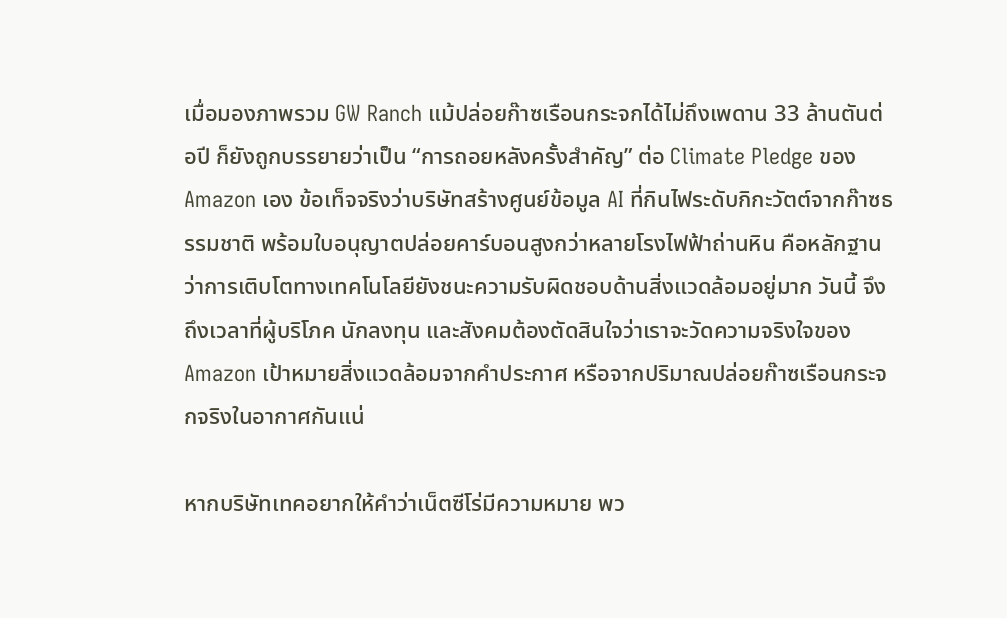เมื่อมองภาพรวม GW Ranch แม้ปล่อยก๊าซเรือนกระจกได้ไม่ถึงเพดาน 33 ล้านตันต่อปี ก็ยังถูกบรรยายว่าเป็น “การถอยหลังครั้งสำคัญ” ต่อ Climate Pledge ของ Amazon เอง ข้อเท็จจริงว่าบริษัทสร้างศูนย์ข้อมูล AI ที่กินไฟระดับกิกะวัตต์จากก๊าซธรรมชาติ พร้อมใบอนุญาตปล่อยคาร์บอนสูงกว่าหลายโรงไฟฟ้าถ่านหิน คือหลักฐานว่าการเติบโตทางเทคโนโลยียังชนะความรับผิดชอบด้านสิ่งแวดล้อมอยู่มาก วันนี้ จึงถึงเวลาที่ผู้บริโภค นักลงทุน และสังคมต้องตัดสินใจว่าเราจะวัดความจริงใจของ Amazon เป้าหมายสิ่งแวดล้อมจากคำประกาศ หรือจากปริมาณปล่อยก๊าซเรือนกระจกจริงในอากาศกันแน่

หากบริษัทเทคอยากให้คำว่าเน็ตซีโร่มีความหมาย พว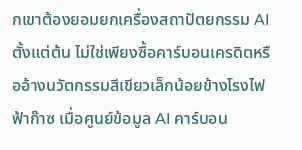กเขาต้องยอมยกเครื่องสถาปัตยกรรม AI ตั้งแต่ต้น ไม่ใช่เพียงซื้อคาร์บอนเครดิตหรืออ้างนวัตกรรมสีเขียวเล็กน้อยข้างโรงไฟฟ้าก๊าซ เมื่อศูนย์ข้อมูล AI คาร์บอน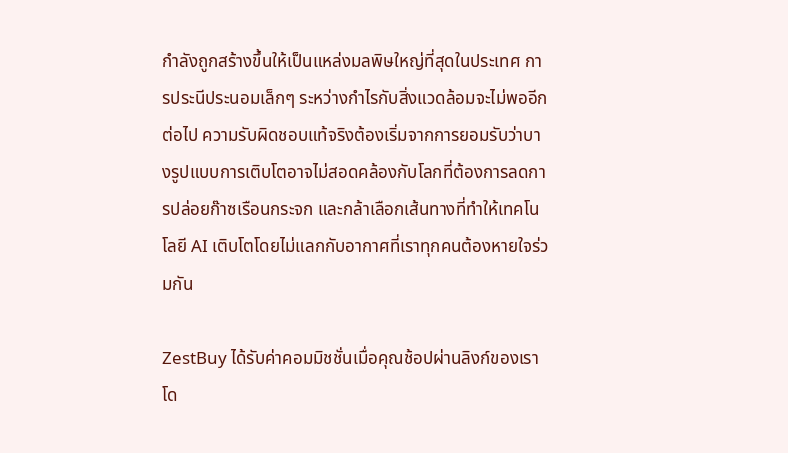กำลังถูกสร้างขึ้นให้เป็นแหล่งมลพิษใหญ่ที่สุดในประเทศ การประนีประนอมเล็กๆ ระหว่างกำไรกับสิ่งแวดล้อมจะไม่พออีกต่อไป ความรับผิดชอบแท้จริงต้องเริ่มจากการยอมรับว่าบางรูปแบบการเติบโตอาจไม่สอดคล้องกับโลกที่ต้องการลดการปล่อยก๊าซเรือนกระจก และกล้าเลือกเส้นทางที่ทำให้เทคโนโลยี AI เติบโตโดยไม่แลกกับอากาศที่เราทุกคนต้องหายใจร่วมกัน

ZestBuy ได้รับค่าคอมมิชชั่นเมื่อคุณช้อปผ่านลิงก์ของเรา โด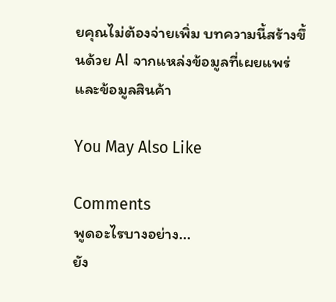ยคุณไม่ต้องจ่ายเพิ่ม บทความนี้สร้างขึ้นด้วย AI จากแหล่งข้อมูลที่เผยแพร่และข้อมูลสินค้า

You May Also Like

Comments
พูดอะไรบางอย่าง...
ยัง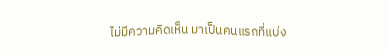ไม่มีความคิดเห็น มาเป็นคนแรกที่แบ่ง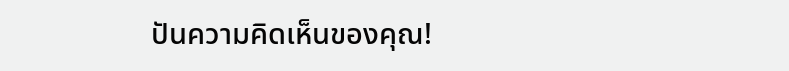ปันความคิดเห็นของคุณ!